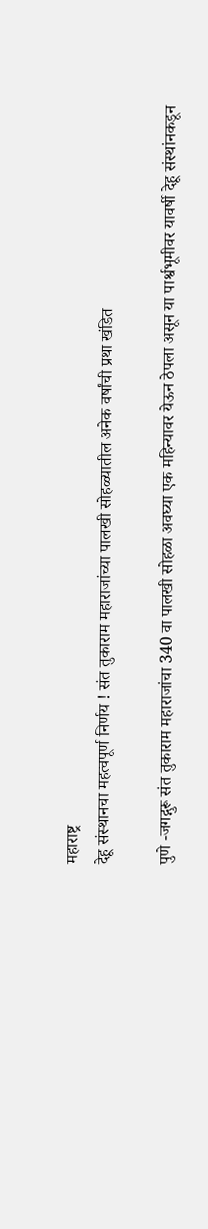महाराष्ट्र
देहू संस्थानचा महत्वपूर्ण निर्णय ! संत तुकाराम महाराजांच्या पालखी सोहळ्यातील अनेक वर्षांची प्रथा खंडित

पुणे -जगद्गुरू संत तुकाराम महाराजांचा 340 वा पालखी सोहळा अवघ्या एक महिन्यावर येऊन ठेपला असून या पार्श्वभूमीवर यावर्षी देहू संस्थांनकडून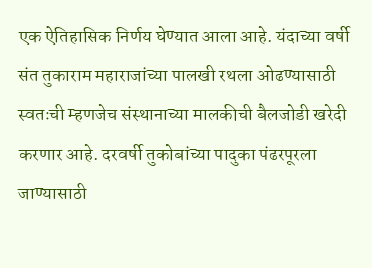एक ऐतिहासिक निर्णय घेण्यात आला आहे. यंदाच्या वर्षी संत तुकाराम महाराजांच्या पालखी रथला ओढण्यासाठी स्वतःची म्हणजेच संस्थानाच्या मालकीची बैलजोडी खरेदी करणार आहे. दरवर्षी तुकोबांच्या पादुका पंढरपूरला जाण्यासाठी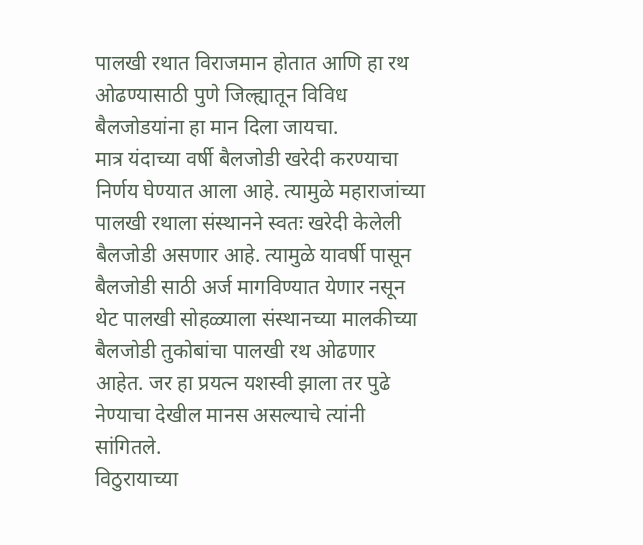पालखी रथात विराजमान होतात आणि हा रथ ओढण्यासाठी पुणे जिल्ह्यातून विविध बैलजोडयांना हा मान दिला जायचा.
मात्र यंदाच्या वर्षी बैलजोडी खरेदी करण्याचा निर्णय घेण्यात आला आहे. त्यामुळे महाराजांच्या पालखी रथाला संस्थानने स्वतः खरेदी केलेली बैलजोडी असणार आहे. त्यामुळे यावर्षी पासून बैलजोडी साठी अर्ज मागविण्यात येणार नसून थेट पालखी सोहळ्याला संस्थानच्या मालकीच्या बैलजोडी तुकोबांचा पालखी रथ ओढणार आहेत. जर हा प्रयत्न यशस्वी झाला तर पुढे नेण्याचा देखील मानस असल्याचे त्यांनी सांगितले.
विठुरायाच्या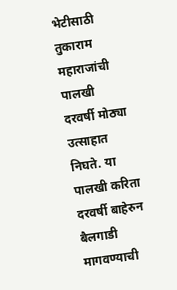भेटीसाठी तुकाराम महाराजांची पालखी दरवर्षी मोठ्या उत्साहात निघते. या पालखी करिता दरवर्षी बाहेरुन बैलगाडी मागवण्याची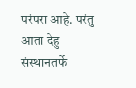परंपरा आहे. परंतु आता देहु संस्थानतर्फे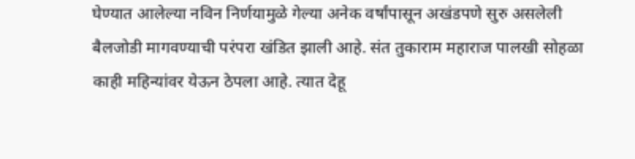घेण्यात आलेल्या नविन निर्णयामुळे गेल्या अनेक वर्षांपासून अखंडपणे सुरु असलेली बैलजोडी मागवण्याची परंपरा खंडित झाली आहे. संत तुकाराम महाराज पालखी सोहळा काही महिन्यांवर येऊन ठेपला आहे. त्यात देहू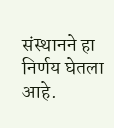संस्थानने हा निर्णय घेतला आहे.